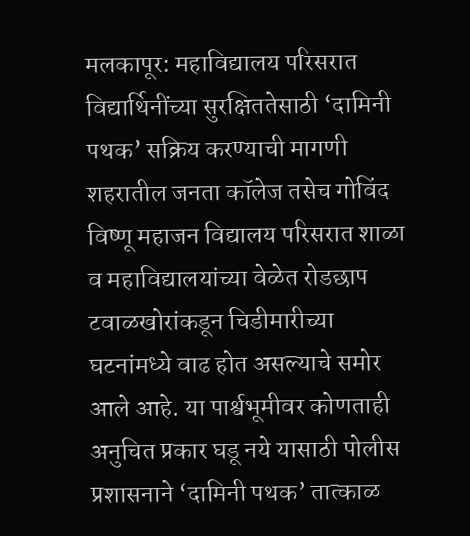मलकापूर: महाविद्यालय परिसरात विद्यार्थिनींच्या सुरक्षिततेसाठी ‘दामिनी पथक’ सक्रिय करण्याची मागणी
शहरातील जनता कॉलेज तसेच गोविंद विष्णू महाजन विद्यालय परिसरात शाळा व महाविद्यालयांच्या वेळेत रोडछाप टवाळखोरांकडून चिडीमारीच्या घटनांमध्ये वाढ होत असल्याचे समोर आले आहे. या पार्श्वभूमीवर कोणताही अनुचित प्रकार घडू नये यासाठी पोलीस प्रशासनाने ‘दामिनी पथक’ तात्काळ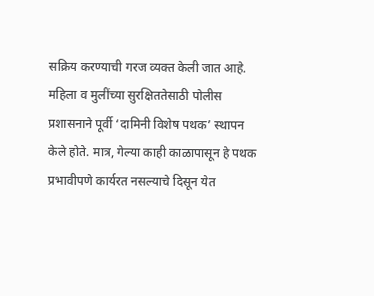सक्रिय करण्याची गरज व्यक्त केली जात आहे.
महिला व मुलींच्या सुरक्षिततेसाठी पोलीस प्रशासनाने पूर्वी ‘दामिनी विशेष पथक’ स्थापन केले होते. मात्र, गेल्या काही काळापासून हे पथक प्रभावीपणे कार्यरत नसल्याचे दिसून येत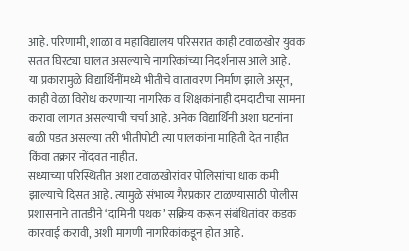आहे. परिणामी, शाळा व महाविद्यालय परिसरात काही टवाळखोर युवक सतत घिरट्या घालत असल्याचे नागरिकांच्या निदर्शनास आले आहे.
या प्रकारामुळे विद्यार्थिनींमध्ये भीतीचे वातावरण निर्माण झाले असून, काही वेळा विरोध करणाऱ्या नागरिक व शिक्षकांनाही दमदाटीचा सामना करावा लागत असल्याची चर्चा आहे. अनेक विद्यार्थिनी अशा घटनांना बळी पडत असल्या तरी भीतीपोटी त्या पालकांना माहिती देत नाहीत किंवा तक्रार नोंदवत नाहीत.
सध्याच्या परिस्थितीत अशा टवाळखोरांवर पोलिसांचा धाक कमी झाल्याचे दिसत आहे. त्यामुळे संभाव्य गैरप्रकार टाळण्यासाठी पोलीस प्रशासनाने तातडीने ‘दामिनी पथक’ सक्रिय करून संबंधितांवर कडक कारवाई करावी, अशी मागणी नागरिकांकडून होत आहे.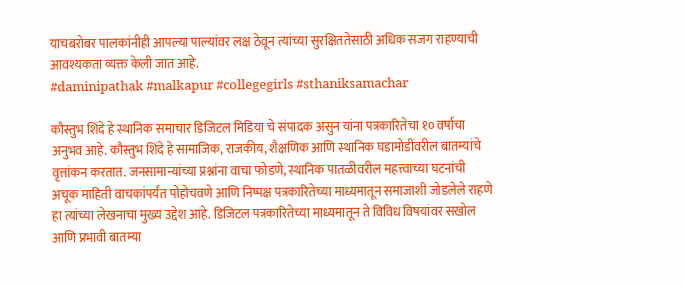याचबरोबर पालकांनीही आपल्या पाल्यांवर लक्ष ठेवून त्यांच्या सुरक्षिततेसाठी अधिक सजग राहण्याची आवश्यकता व्यक्त केली जात आहे.
#daminipathak #malkapur #collegegirls #sthaniksamachar

कौस्तुभ शिंदे हे स्थानिक समाचार डिजिटल मिडिया चे संपादक असुन यांना पत्रकारितेचा १० वर्षाचा अनुभव आहे. कौस्तुभ शिंदे हे सामाजिक, राजकीय, शैक्षणिक आणि स्थानिक घडामोडींवरील बातम्यांचे वृत्तांकन करतात. जनसामान्यांच्या प्रश्नांना वाचा फोडणे, स्थानिक पातळीवरील महत्त्वाच्या घटनांची अचूक माहिती वाचकांपर्यंत पोहोचवणे आणि निष्पक्ष पत्रकारितेच्या माध्यमातून समाजाशी जोडलेले राहणे हा त्यांच्या लेखनाचा मुख्य उद्देश आहे. डिजिटल पत्रकारितेच्या माध्यमातून ते विविध विषयांवर सखोल आणि प्रभावी बातम्या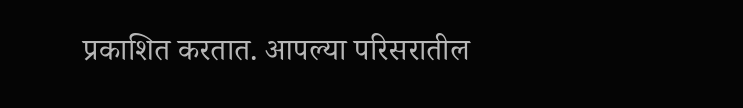प्रकाशित करतात. आपल्या परिसरातील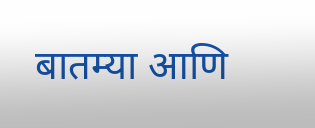बातम्या आणि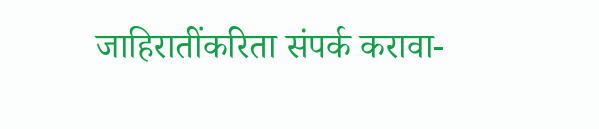जाहिरातींकरिता संपर्क करावा-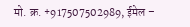मो. क्र. +917507502989, ईमेल –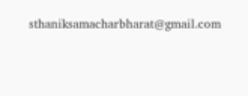sthaniksamacharbharat@gmail.com